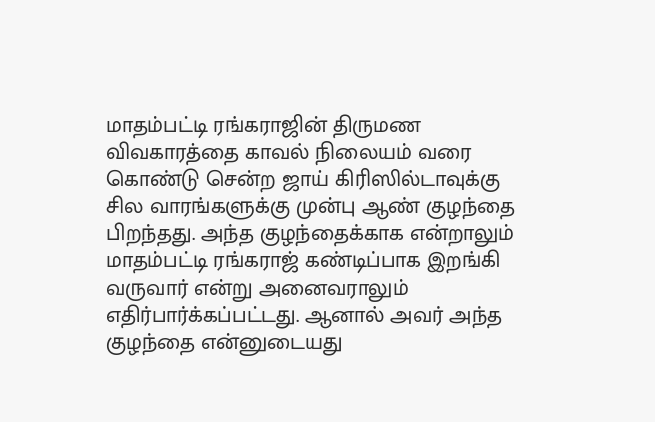மாதம்பட்டி ரங்கராஜின் திருமண விவகாரத்தை காவல் நிலையம் வரை கொண்டு சென்ற ஜாய் கிரிஸில்டாவுக்கு சில வாரங்களுக்கு முன்பு ஆண் குழந்தை பிறந்தது. அந்த குழந்தைக்காக என்றாலும் மாதம்பட்டி ரங்கராஜ் கண்டிப்பாக இறங்கி வருவார் என்று அனைவராலும் எதிர்பார்க்கப்பட்டது. ஆனால் அவர் அந்த குழந்தை என்னுடையது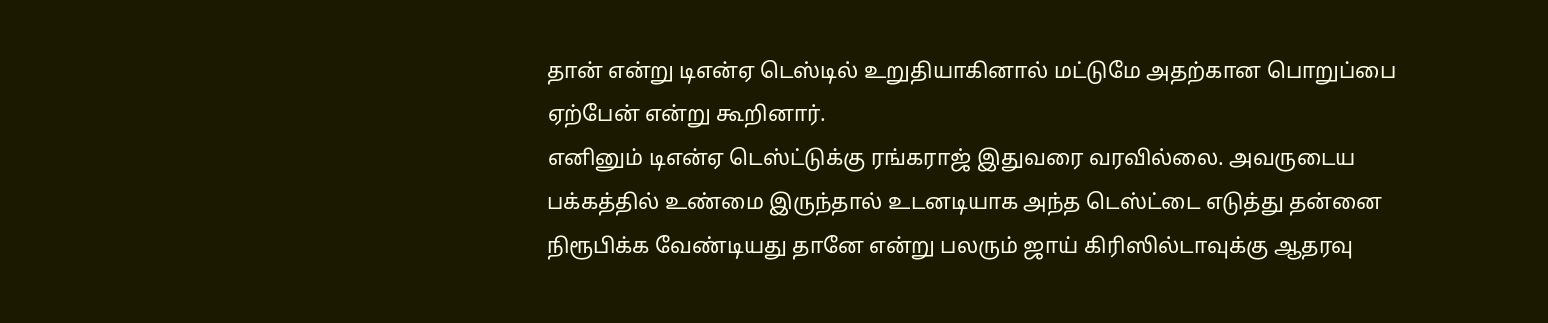தான் என்று டிஎன்ஏ டெஸ்டில் உறுதியாகினால் மட்டுமே அதற்கான பொறுப்பை ஏற்பேன் என்று கூறினார்.
எனினும் டிஎன்ஏ டெஸ்ட்டுக்கு ரங்கராஜ் இதுவரை வரவில்லை. அவருடைய பக்கத்தில் உண்மை இருந்தால் உடனடியாக அந்த டெஸ்ட்டை எடுத்து தன்னை நிரூபிக்க வேண்டியது தானே என்று பலரும் ஜாய் கிரிஸில்டாவுக்கு ஆதரவு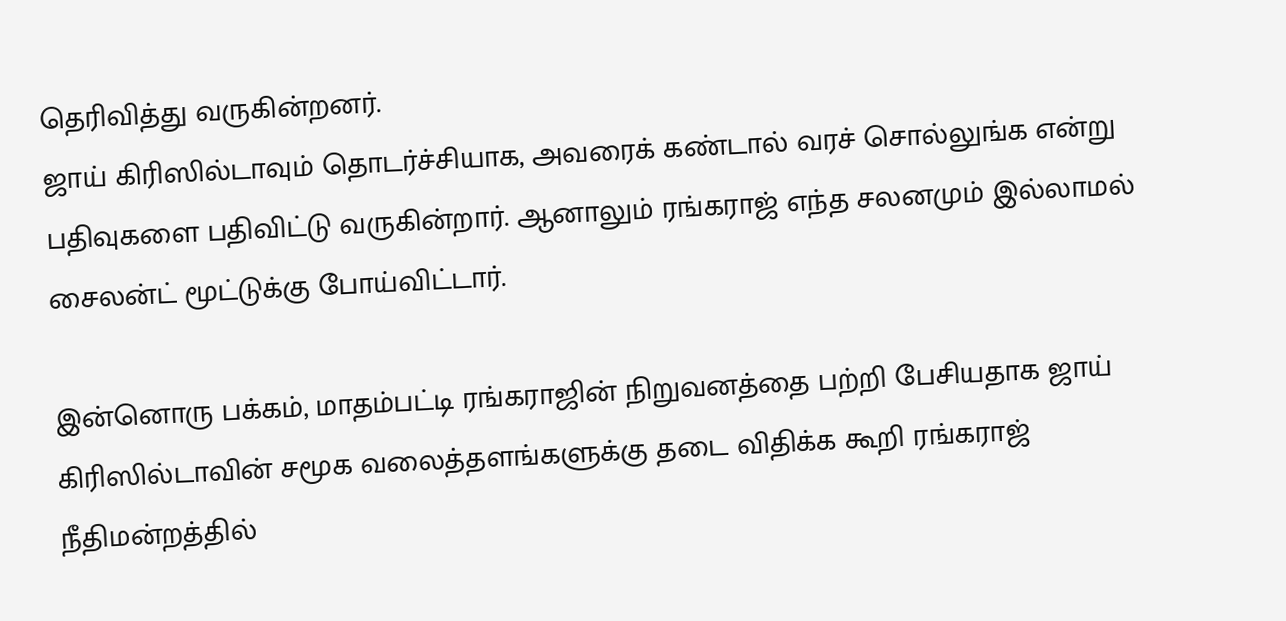தெரிவித்து வருகின்றனர்.
ஜாய் கிரிஸில்டாவும் தொடர்ச்சியாக, அவரைக் கண்டால் வரச் சொல்லுங்க என்று பதிவுகளை பதிவிட்டு வருகின்றார். ஆனாலும் ரங்கராஜ் எந்த சலனமும் இல்லாமல் சைலன்ட் மூட்டுக்கு போய்விட்டார்.

இன்னொரு பக்கம், மாதம்பட்டி ரங்கராஜின் நிறுவனத்தை பற்றி பேசியதாக ஜாய் கிரிஸில்டாவின் சமூக வலைத்தளங்களுக்கு தடை விதிக்க கூறி ரங்கராஜ் நீதிமன்றத்தில்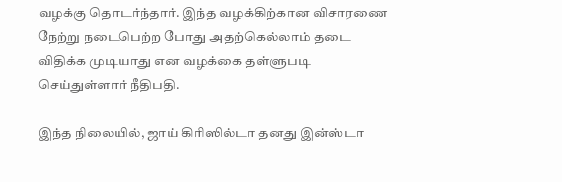வழக்கு தொடர்ந்தார். இந்த வழக்கிற்கான விசாரணை நேற்று நடைபெற்ற போது அதற்கெல்லாம் தடை விதிக்க முடியாது என வழக்கை தள்ளுபடி செய்துள்ளார் நீதிபதி.

இந்த நிலையில், ஜாய் கிரிஸில்டா தனது இன்ஸ்டா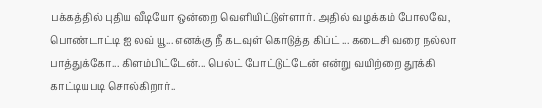பக்கத்தில் புதிய வீடியோ ஒன்றை வெளியிட்டுள்ளார். அதில் வழக்கம் போலவே, பொண்டாட்டி ஐ லவ் யூ... எனக்கு நீ கடவுள் கொடுத்த கிப்ட் ... கடைசி வரை நல்லா பாத்துக்கோ... கிளம்பிட்டேன்... பெல்ட் போட்டுட்டேன் என்று வயிற்றை தூக்கி காட்டியபடி சொல்கிறார்..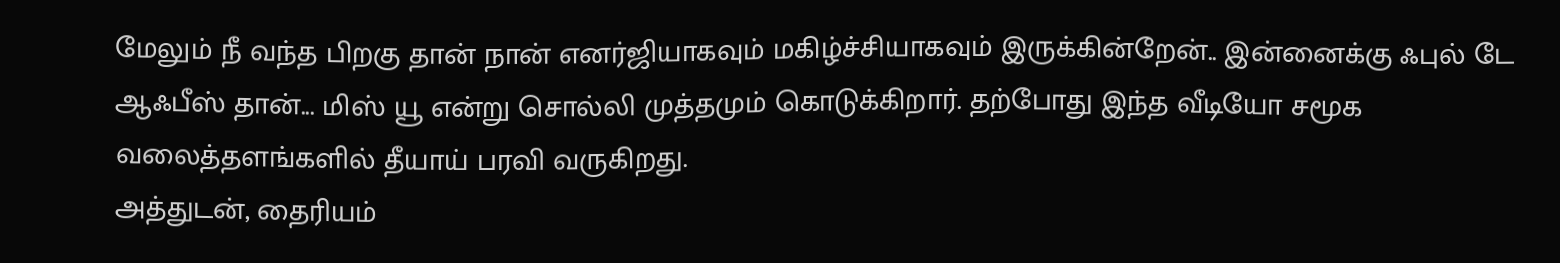மேலும் நீ வந்த பிறகு தான் நான் எனர்ஜியாகவும் மகிழ்ச்சியாகவும் இருக்கின்றேன்.. இன்னைக்கு ஃபுல் டே ஆஃபீஸ் தான்... மிஸ் யூ என்று சொல்லி முத்தமும் கொடுக்கிறார். தற்போது இந்த வீடியோ சமூக வலைத்தளங்களில் தீயாய் பரவி வருகிறது.
அத்துடன், தைரியம்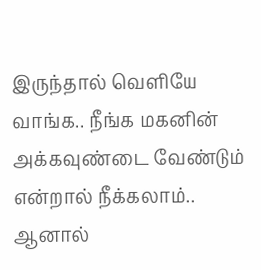இருந்தால் வெளியே வாங்க.. நீங்க மகனின் அக்கவுண்டை வேண்டும் என்றால் நீக்கலாம்.. ஆனால்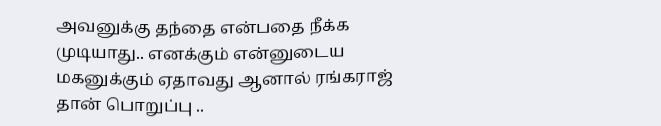அவனுக்கு தந்தை என்பதை நீக்க முடியாது.. எனக்கும் என்னுடைய மகனுக்கும் ஏதாவது ஆனால் ரங்கராஜ் தான் பொறுப்பு ..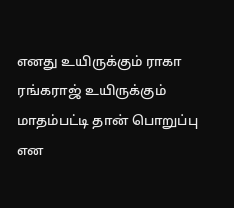எனது உயிருக்கும் ராகா ரங்கராஜ் உயிருக்கும் மாதம்பட்டி தான் பொறுப்பு என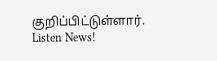குறிப்பிட்டுள்ளார்.
Listen News!